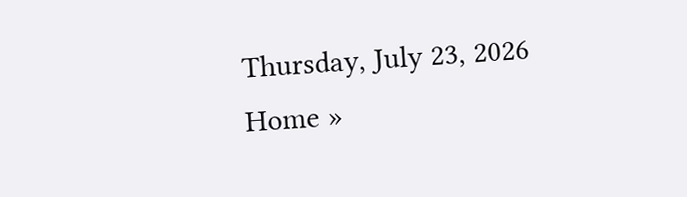Thursday, July 23, 2026
Home »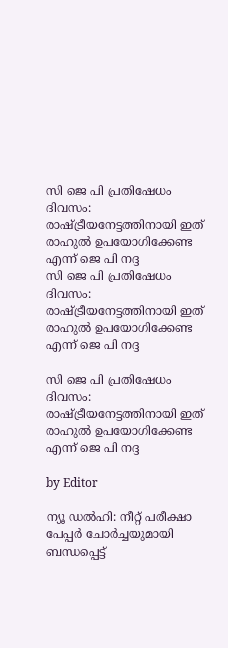സി ജെ പി പ്രതിഷേധം ദിവസം: രാഷ്ട്രീയനേട്ടത്തിനായി ഇത് രാഹുൽ ഉപയോഗിക്കേണ്ട എന്ന് ജെ പി നദ്ദ
സി ജെ പി പ്രതിഷേധം ദിവസം: രാഷ്ട്രീയനേട്ടത്തിനായി ഇത് രാഹുൽ ഉപയോഗിക്കേണ്ട എന്ന് ജെ പി നദ്ദ

സി ജെ പി പ്രതിഷേധം ദിവസം: രാഷ്ട്രീയനേട്ടത്തിനായി ഇത് രാഹുൽ ഉപയോഗിക്കേണ്ട എന്ന് ജെ പി നദ്ദ

by Editor

ന്യൂ ഡൽഹി: നീറ്റ് പരീക്ഷാ പേപ്പർ ചോർച്ചയുമായി ബന്ധപ്പെട്ട്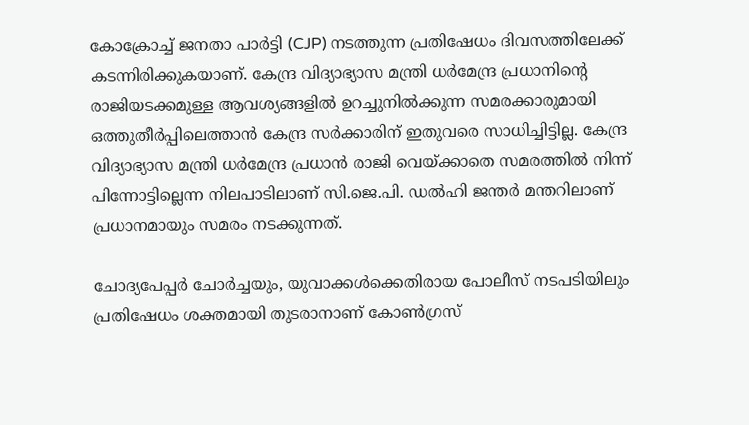കോക്രോച്ച് ജനതാ പാർട്ടി (CJP) നടത്തുന്ന പ്രതിഷേധം ദിവസത്തിലേക്ക് കടന്നിരിക്കുകയാണ്. കേന്ദ്ര വിദ്യാഭ്യാസ മന്ത്രി ധർമേന്ദ്ര പ്രധാനിന്റെ രാജിയടക്കമുള്ള ആവശ്യങ്ങളിൽ ഉറച്ചുനിൽക്കുന്ന സമരക്കാരുമായി ഒത്തുതീർപ്പിലെത്താൻ കേന്ദ്ര സർക്കാരിന് ഇതുവരെ സാധിച്ചിട്ടില്ല. കേന്ദ്ര വിദ്യാഭ്യാസ മന്ത്രി ധർമേന്ദ്ര പ്രധാൻ രാജി വെയ്ക്കാതെ സമരത്തിൽ നിന്ന് പിന്നോട്ടില്ലെന്ന നിലപാടിലാണ് സി.ജെ.പി. ഡൽഹി ജന്തർ മന്തറിലാണ് പ്രധാനമായും സമരം നടക്കുന്നത്.

ചോദ്യപേപ്പർ ചോർച്ചയും, യുവാക്കൾക്കെതിരായ പോലീസ് നടപടിയിലും പ്രതിഷേധം ശക്തമായി തുടരാനാണ് കോൺഗ്രസ്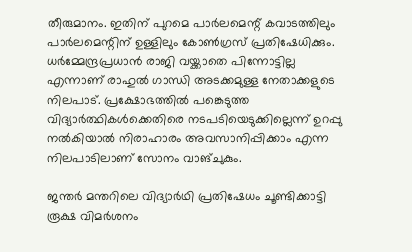തീരുമാനം. ഇതിന് പുറമെ പാർലമെന്റ് കവാടത്തിലും പാർലമെന്റിന് ഉള്ളിലും കോൺഗ്രസ് പ്രതിഷേധിക്കും. ധർമ്മേന്ദ്രപ്രധാൻ രാജി വയ്ക്കാതെ പിന്നോട്ടില്ല എന്നാണ് രാഹുൽ ഗാന്ധി അടക്കമുള്ള നേതാക്കളുടെ നിലപാട്. പ്രക്ഷോഭത്തിൽ പങ്കെടുത്ത വിദ്യാർത്ഥികൾക്കെതിരെ നടപടിയെടുക്കില്ലെന്ന് ഉറപ്പു നൽകിയാൽ നിരാഹാരം അവസാനിപ്പിക്കാം എന്ന നിലപാടിലാണ് സോനം വാങ്ചുകും.

ജന്തര്‍ മന്തറിലെ വിദ്യാര്‍ഥി പ്രതിഷേധം ചൂണ്ടിക്കാട്ടി രൂക്ഷ വിമര്‍ശനം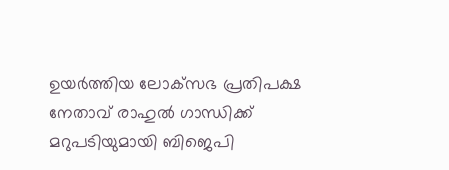ഉയര്‍ത്തിയ ലോക്‌സഭ പ്രതിപക്ഷ നേതാവ് രാഹുല്‍ ഗാന്ധിക്ക് മറുപടിയുമായി ബിജെപി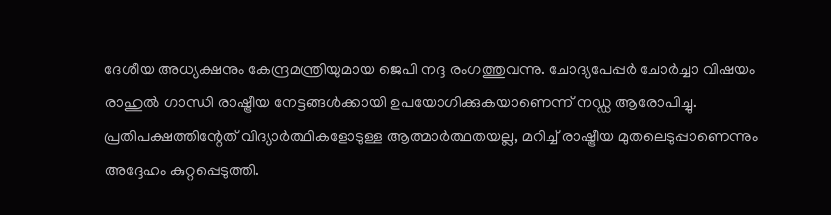ദേശീയ അധ്യക്ഷനും കേന്ദ്രമന്ത്രിയുമായ ജെപി നദ്ദ രംഗത്തുവന്നു. ചോദ്യപേപ്പർ ചോർച്ചാ വിഷയം രാഹുൽ ഗാന്ധി രാഷ്ട്രീയ നേട്ടങ്ങൾക്കായി ഉപയോഗിക്കുകയാണെന്ന് നഡ്ഡ ആരോപിച്ചു. പ്രതിപക്ഷത്തിന്റേത് വിദ്യാർത്ഥികളോടുള്ള ആത്മാർത്ഥതയല്ല, മറിച്ച് രാഷ്ട്രീയ മുതലെടുപ്പാണെന്നും അദ്ദേഹം കുറ്റപ്പെടുത്തി.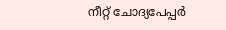നീറ്റ് ചോദ്യപേപ്പര്‍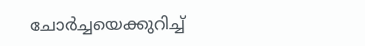ചോര്‍ച്ചയെക്കുറിച്ച്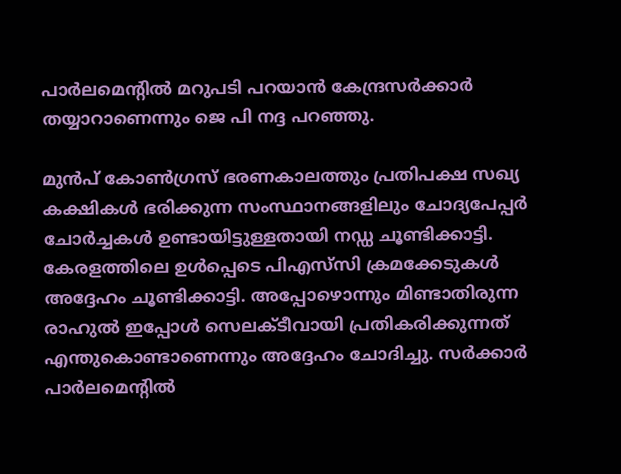പാര്‍ലമെന്റില്‍ മറുപടി പറയാന്‍ കേന്ദ്രസര്‍ക്കാര്‍ തയ്യാറാണെന്നും ജെ പി നദ്ദ പറഞ്ഞു.

മുൻപ് കോൺഗ്രസ് ഭരണകാലത്തും പ്രതിപക്ഷ സഖ്യ കക്ഷികൾ ഭരിക്കുന്ന സംസ്ഥാനങ്ങളിലും ചോദ്യപേപ്പർ ചോർച്ചകൾ ഉണ്ടായിട്ടുള്ളതായി നഡ്ഡ ചൂണ്ടിക്കാട്ടി. കേരളത്തിലെ ഉള്‍പ്പെടെ പിഎസ്‌സി ക്രമക്കേടുകള്‍ അദ്ദേഹം ചൂണ്ടിക്കാട്ടി. അപ്പോഴൊന്നും മിണ്ടാതിരുന്ന രാഹുൽ ഇപ്പോൾ സെലക്ടീവായി പ്രതികരിക്കുന്നത് എന്തുകൊണ്ടാണെന്നും അദ്ദേഹം ചോദിച്ചു. സർക്കാർ പാർലമെന്റിൽ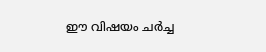ഈ വിഷയം ചർച്ച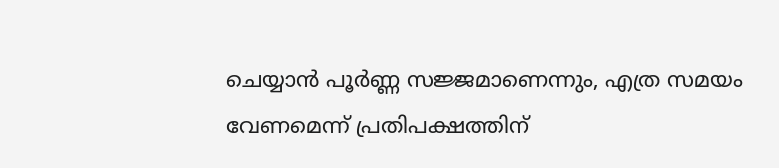ചെയ്യാൻ പൂർണ്ണ സജ്ജമാണെന്നും, എത്ര സമയം വേണമെന്ന് പ്രതിപക്ഷത്തിന്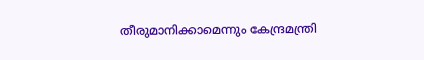തീരുമാനിക്കാമെന്നും കേന്ദ്രമന്ത്രി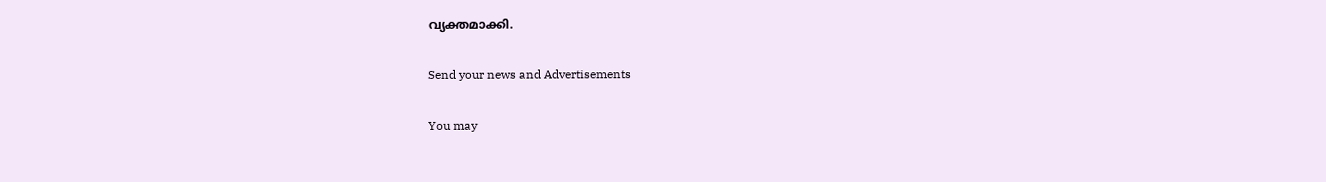വ്യക്തമാക്കി.

Send your news and Advertisements

You may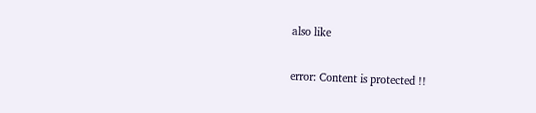also like

error: Content is protected !!